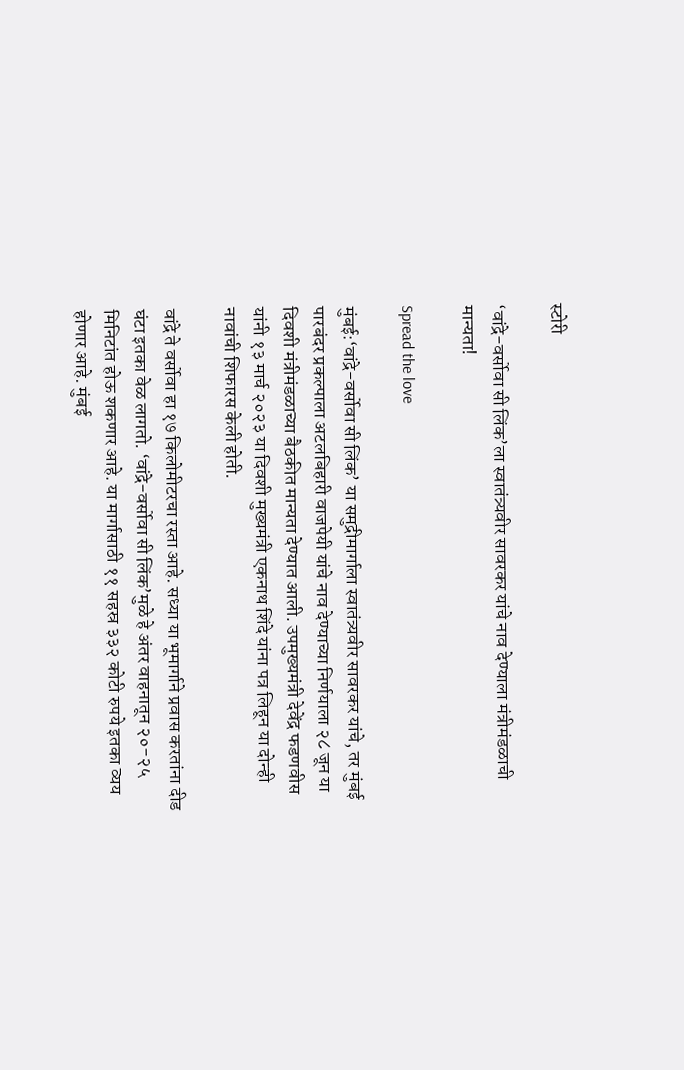स्टोरी

‘वांद्रे-वर्सोवा सी लिंक’ला स्वातंत्र्यवीर सावरकर यांचे नाव देण्याला मंत्रीमंडळाची मान्यता!

Spread the love

मुंबई:‘वांद्रे-वर्सोवा सी लिंक’ या समुद्रीमार्गाला स्वातंत्र्यवीर सावरकर यांचे, तर मुंबई पारबंदर प्रकल्पाला अटलबिहारी वाजपेयी यांचे नाव देण्याच्या निर्णयाला २८ जून या दिवशी मंत्रीमंडळाच्या बैठकीत मान्यता देण्यात आली. उपमुख्यमंत्री देवेंद्र फडणवीस यांनी १३ मार्च २०२३ या दिवशी मुख्यमंत्री एकनाथ शिंदे यांना पत्र लिहून या दोन्ही नावांची शिफारस केली होती.

वांद्रे ते वर्सोवा हा १७ किलोमीटरचा रस्ता आहे. सध्या या भूमार्गाने प्रवास करतांना दीड घंटा इतका वेळ लागतो. ‘वांद्रे-वर्सोवा सी लिंक’मुळे हे अंतर वाहनातून २०-२५ मिनिटांत होऊ शकणार आहे. या मार्गासाठी ११ सहस्र ३३२ कोटी रुपये इतका व्यय होणार आहे. मुंबई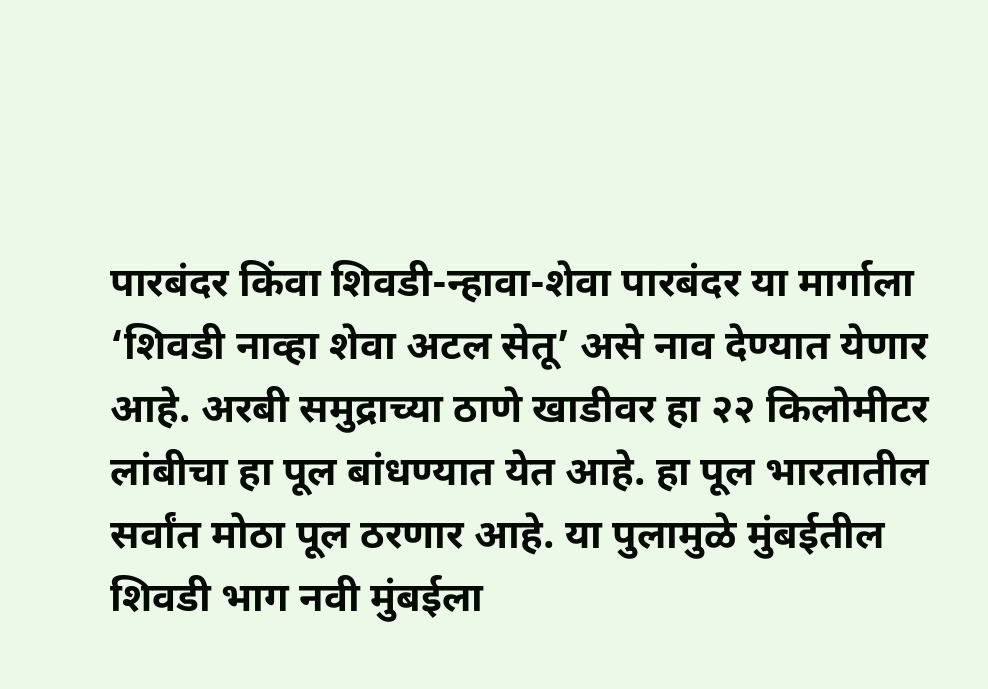पारबंदर किंवा शिवडी-न्हावा-शेवा पारबंदर या मार्गाला ‘शिवडी नाव्हा शेवा अटल सेतू’ असे नाव देण्यात येणार आहे. अरबी समुद्राच्या ठाणे खाडीवर हा २२ किलोमीटर लांबीचा हा पूल बांधण्यात येत आहे. हा पूल भारतातील सर्वांत मोठा पूल ठरणार आहे. या पुलामुळे मुंबईतील शिवडी भाग नवी मुंबईला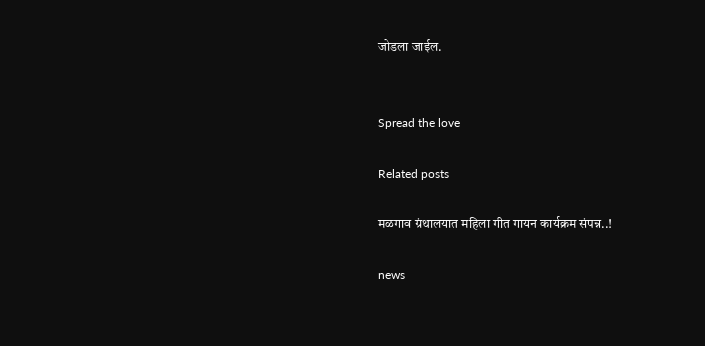जोडला जाईल.


Spread the love

Related posts

मळगाव ग्रंथालयात महिला गीत गायन कार्यक्रम संपन्न..!

news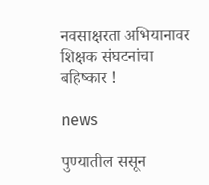नवसाक्षरता अभियानावर शिक्षक संघटनांचा बहिष्‍कार !

news

पुण्‍यातील ससून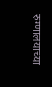रुग्‍णालयाच्‍या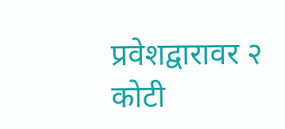प्रवेशद्वारावर २ कोटी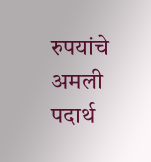रुपयांचे अमली पदार्थ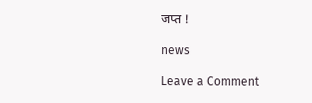जप्‍त !

news

Leave a Comment